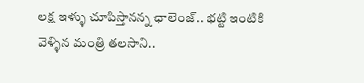లక్ష ఇళ్ళు చూపిస్తానన్న ఛాలెంజ్.. భట్టి ఇంటికి వెళ్ళిన మంత్రి తలసాని..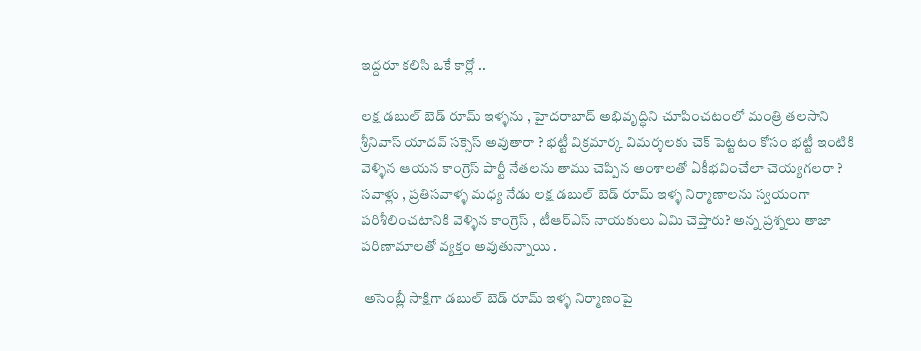ఇద్దరూ కలిసి ఒకే కార్లో ..

లక్ష డబుల్ బెడ్ రూమ్ ఇళ్ళను , హైదరాబాద్ అభివృద్ధిని చూపించటంలో మంత్రి తలసాని శ్రీనివాస్ యాదవ్ సక్సెస్ అవుతారా ? భట్టీ విక్రమార్క విమర్శలకు చెక్ పెట్టటం కోసం భట్టీ ఇంటికి వెళ్ళిన ఆయన కాంగ్రెస్ పార్టీ నేతలను తాము చెప్పిన అంశాలతో ఏకీభవించేలా చెయ్యగలరా ? సవాళ్లు , ప్రతిసవాళ్ళ మధ్య నేడు లక్ష డబుల్ బెడ్ రూమ్ ఇళ్ళ నిర్మాణాలను స్వయంగా పరిశీలించటానికి వెళ్ళిన కాంగ్రెస్ , టీఆర్ఎస్ నాయకులు ఏమి చెప్తారు? అన్న ప్రశ్నలు తాజా పరిణామాలతో వ్యక్తం అవుతున్నాయి .

 అసెంబ్లీ సాక్షిగా డబుల్ బెడ్ రూమ్ ఇళ్ళ నిర్మాణంపై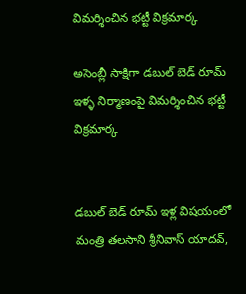విమర్శించిన భట్టీ విక్రమార్క

అసెంబ్లీ సాక్షిగా డబుల్ బెడ్ రూమ్ ఇళ్ళ నిర్మాణంపై విమర్శించిన భట్టీ విక్రమార్క


డబుల్ బెడ్ రూమ్ ఇళ్ల విషయంలో మంత్రి తలసాని శ్రీనివాస్ యాదవ్,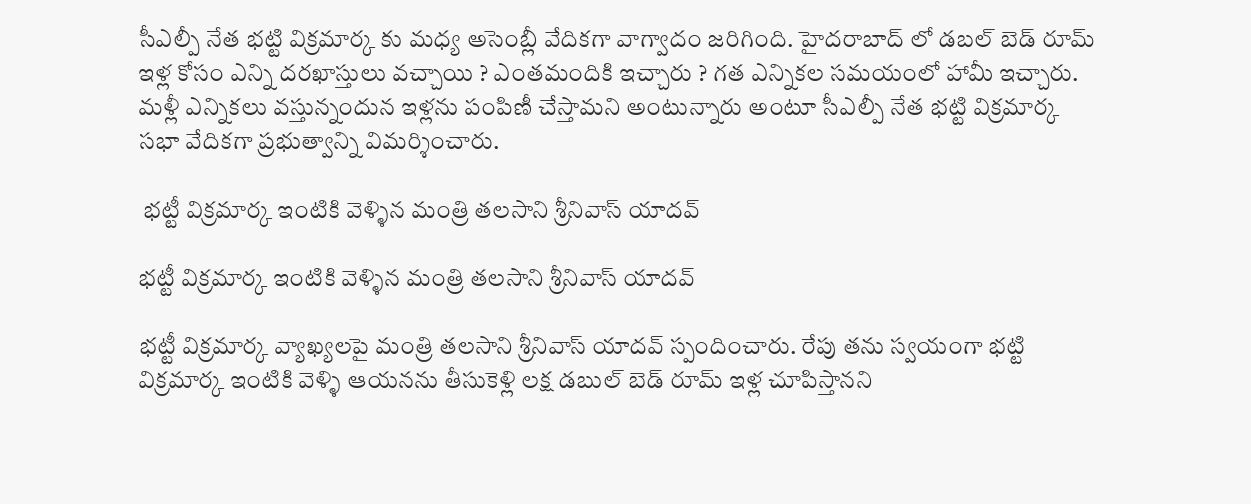సీఎల్పీ నేత భట్టి విక్రమార్క కు మధ్య అసెంబ్లీ వేదికగా వాగ్వాదం జరిగింది. హైదరాబాద్ లో డబల్ బెడ్ రూమ్ ఇళ్ల కోసం ఎన్ని దరఖాస్తులు వచ్చాయి ? ఎంతమందికి ఇచ్చారు ? గత ఎన్నికల సమయంలో హామీ ఇచ్చారు. మళ్లీ ఎన్నికలు వస్తున్నందున ఇళ్లను పంపిణీ చేస్తామని అంటున్నారు అంటూ సీఎల్పీ నేత భట్టి విక్రమార్క సభా వేదికగా ప్రభుత్వాన్ని విమర్శించారు.

 భట్టీ విక్రమార్క ఇంటికి వెళ్ళిన మంత్రి తలసాని శ్రీనివాస్ యాదవ్

భట్టీ విక్రమార్క ఇంటికి వెళ్ళిన మంత్రి తలసాని శ్రీనివాస్ యాదవ్

భట్టీ విక్రమార్క వ్యాఖ్యలపై మంత్రి తలసాని శ్రీనివాస్ యాదవ్ స్పందించారు. రేపు తను స్వయంగా భట్టి విక్రమార్క ఇంటికి వెళ్ళి ఆయనను తీసుకెళ్లి లక్ష డబుల్ బెడ్ రూమ్ ఇళ్ల చూపిస్తానని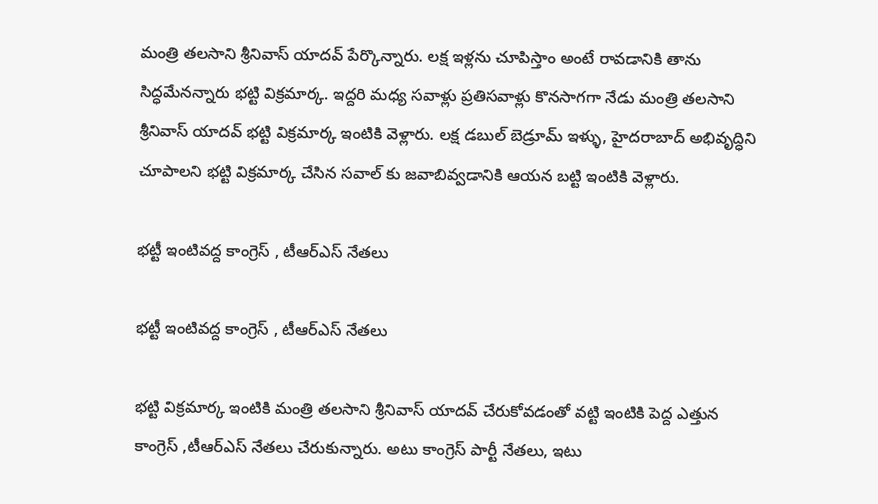మంత్రి తలసాని శ్రీనివాస్ యాదవ్ పేర్కొన్నారు. లక్ష ఇళ్లను చూపిస్తాం అంటే రావడానికి తాను సిద్ధమేనన్నారు భట్టి విక్రమార్క. ఇద్దరి మధ్య సవాళ్లు ప్రతిసవాళ్లు కొనసాగగా నేడు మంత్రి తలసాని శ్రీనివాస్ యాదవ్ భట్టి విక్రమార్క ఇంటికి వెళ్లారు. లక్ష డబుల్ బెడ్రూమ్ ఇళ్ళు, హైదరాబాద్ అభివృద్ధిని చూపాలని భట్టి విక్రమార్క చేసిన సవాల్ కు జవాబివ్వడానికి ఆయన బట్టి ఇంటికి వెళ్లారు.

భట్టీ ఇంటివద్ద కాంగ్రెస్ , టీఆర్ఎస్ నేతలు

భట్టీ ఇంటివద్ద కాంగ్రెస్ , టీఆర్ఎస్ నేతలు

భట్టి విక్రమార్క ఇంటికి మంత్రి తలసాని శ్రీనివాస్ యాదవ్ చేరుకోవడంతో వట్టి ఇంటికి పెద్ద ఎత్తున కాంగ్రెస్ ,టీఆర్ఎస్ నేతలు చేరుకున్నారు. అటు కాంగ్రెస్ పార్టీ నేతలు, ఇటు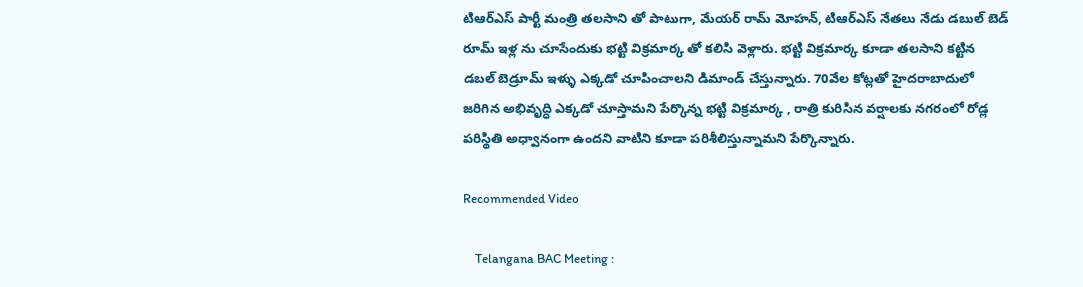టిఆర్ఎస్ పార్టీ మంత్రి తలసాని తో పాటుగా, మేయర్ రామ్ మోహన్, టిఆర్ఎస్ నేతలు నేడు డబుల్ బెడ్ రూమ్ ఇళ్ల ను చూసేందుకు భట్టి విక్రమార్క తో కలిసి వెళ్లారు. భట్టి విక్రమార్క కూడా తలసాని కట్టిన డబల్ బెడ్రూమ్ ఇళ్ళు ఎక్కడో చూపించాలని డిమాండ్ చేస్తున్నారు. 70వేల కోట్లతో హైదరాబాదులో జరిగిన అభివృద్ధి ఎక్కడో చూస్తామని పేర్కొన్న భట్టి విక్రమార్క , రాత్రి కురిసిన వర్షాలకు నగరంలో రోడ్ల పరిస్థితి అధ్వానంగా ఉందని వాటిని కూడా పరిశీలిస్తున్నామని పేర్కొన్నారు.

Recommended Video

    Telangana BAC Meeting :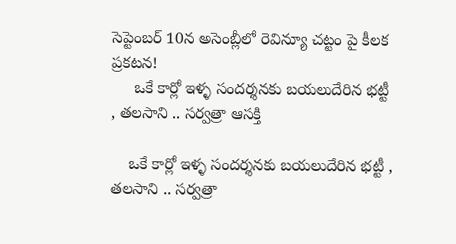సెప్టెంబర్ 10న అసెంబ్లీలో రెవిన్యూ చట్టం పై కీలక ప్రకటన!
     ఒకే కార్లో ఇళ్ళ సందర్శనకు బయలుదేరిన భట్టీ , తలసాని .. సర్వత్రా ఆసక్తి

    ఒకే కార్లో ఇళ్ళ సందర్శనకు బయలుదేరిన భట్టీ , తలసాని .. సర్వత్రా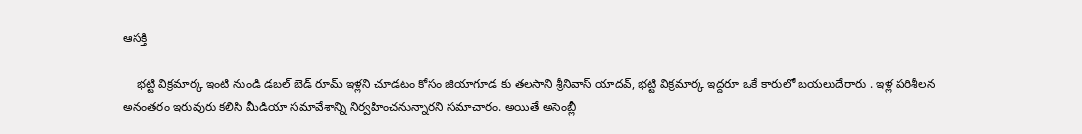ఆసక్తి

    భట్టి విక్రమార్క ఇంటి నుండి డబల్ బెడ్ రూమ్ ఇళ్లని చూడటం కోసం జియాగూడ కు తలసాని శ్రీనివాస్ యాదవ్, భట్టి విక్రమార్క ఇద్దరూ ఒకే కారులో బయలుదేరారు . ఇళ్ల పరిశీలన అనంతరం ఇరువురు కలిసి మీడియా సమావేశాన్ని నిర్వహించనున్నారని సమాచారం. అయితే అసెంబ్లీ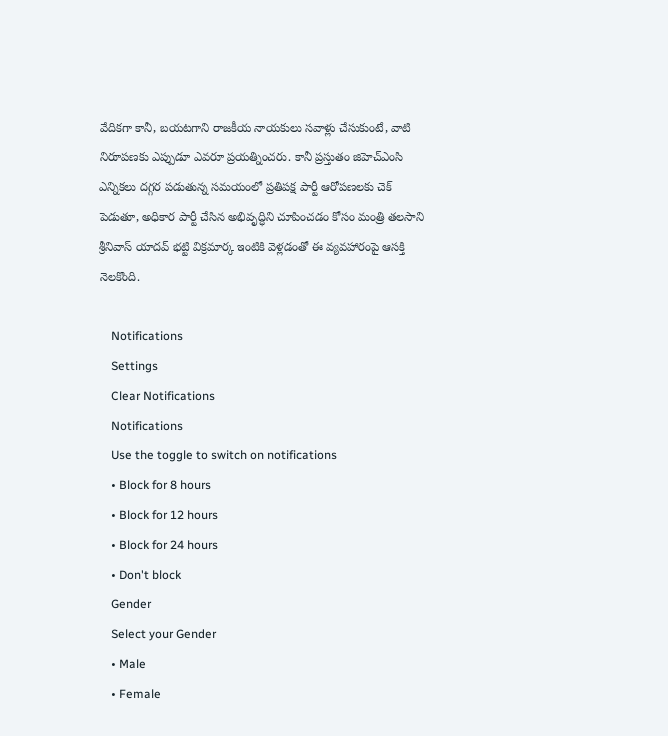వేదికగా కానీ, బయటగాని రాజకీయ నాయకులు సవాళ్లు చేసుకుంటే, వాటి నిరూపణకు ఎప్పుడూ ఎవరూ ప్రయత్నించరు. కానీ ప్రస్తుతం జిహెచ్ఎంసి ఎన్నికలు దగ్గర పడుతున్న సమయంలో ప్రతిపక్ష పార్టీ ఆరోపణలకు చెక్ పెడుతూ, అధికార పార్టీ చేసిన అభివృద్ధిని చూపించడం కోసం మంత్రి తలసాని శ్రీనివాస్ యాదవ్ భట్టి విక్రమార్క ఇంటికి వెళ్లడంతో ఈ వ్యవహారంపై ఆసక్తి నెలకొంది.

    Notifications
    Settings
    Clear Notifications
    Notifications
    Use the toggle to switch on notifications
    • Block for 8 hours
    • Block for 12 hours
    • Block for 24 hours
    • Don't block
    Gender
    Select your Gender
    • Male
    • Female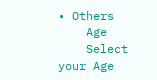• Others
    Age
    Select your Age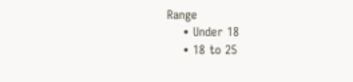Range
    • Under 18
    • 18 to 25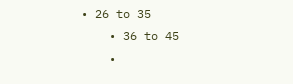• 26 to 35
    • 36 to 45
    •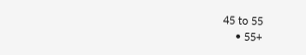45 to 55
    • 55+